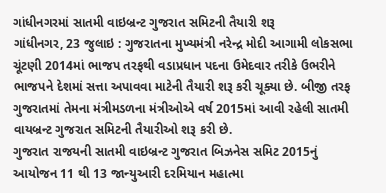ગાંધીનગરમાં સાતમી વાઇબ્રન્ટ ગુજરાત સમિટની તૈયારી શરૂ
ગાંધીનગર, 23 જુલાઇ : ગુજરાતના મુખ્યમંત્રી નરેન્દ્ર મોદી આગામી લોકસભા ચૂંટણી 2014માં ભાજપ તરફથી વડાપ્રધાન પદના ઉમેદવાર તરીકે ઉભરીને ભાજપને દેશમાં સત્તા અપાવવા માટેની તૈયારી શરૂ કરી ચૂક્યા છે. બીજી તરફ ગુજરાતમાં તેમના મંત્રીમડળના મંત્રીઓએ વર્ષ 2015માં આવી રહેલી સાતમી વાયબ્રન્ટ ગુજરાત સમિટની તૈયારીઓ શરૂ કરી છે.
ગુજરાત રાજયની સાતમી વાઇબ્રન્ટ ગુજરાત બિઝનેસ સમિટ 2015નું આયોજન 11 થી 13 જાન્યુઆરી દરમિયાન મહાત્મા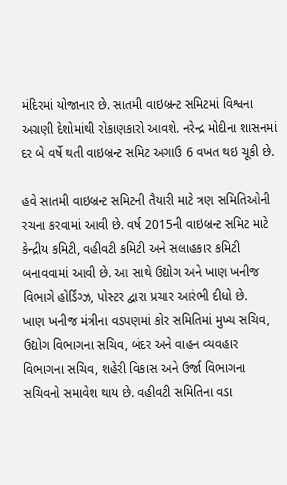મંદિરમાં યોજાનાર છે. સાતમી વાઇબ્રન્ટ સમિટમાં વિશ્વના અગ્રણી દેશોમાંથી રોકાણકારો આવશે. નરેન્દ્ર મોદીના શાસનમાં દર બે વર્ષે થતી વાઇબ્રન્ટ સમિટ અગાઉ 6 વખત થઇ ચૂકી છે.

હવે સાતમી વાઇબ્રન્ટ સમિટની તૈયારી માટે ત્રણ સમિતિઓની રચના કરવામાં આવી છે. વર્ષ 2015ની વાઇબ્રન્ટ સમિટ માટે કેન્દ્રીય કમિટી, વહીવટી કમિટી અને સલાહકાર કમિટી બનાવવામાં આવી છે. આ સાથે ઉદ્યોગ અને ખાણ ખનીજ વિભાગે હોર્ડિંગ્ઝ, પોસ્ટર દ્વારા પ્રચાર આરંભી દીધો છે.
ખાણ ખનીજ મંત્રીના વડપણમાં કોર સમિતિમાં મુખ્ય સચિવ, ઉદ્યોગ વિભાગના સચિવ, બંદર અને વાહન વ્યવહાર વિભાગના સચિવ, શહેરી વિકાસ અને ઉર્જા વિભાગના સચિવનો સમાવેશ થાય છે. વહીવટી સમિતિના વડા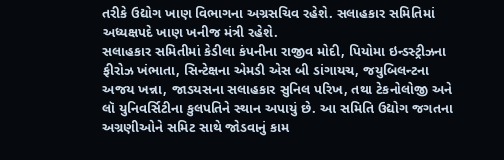તરીકે ઉદ્યોગ ખાણ વિભાગના અગ્રસચિવ રહેશે. સલાહકાર સમિતિમાં અધ્યક્ષપદે ખાણ ખનીજ મંત્રી રહેશે.
સલાહકાર સમિતીમાં કેડીલા કંપનીના રાજીવ મોદી, પિયોમા ઇન્ડસ્ટ્રીઝના ફીરોઝ ખંભાતા, સિન્ટેક્ષના એમડી એસ બી ડાંગાયચ, જયુબિલન્ટના અજય ખન્ના, જાડયસના સલાહકાર સુનિલ પરિખ, તથા ટેકનોલોજી અને લૉ યુનિવર્સિટીના કુલપતિને સ્થાન અપાયું છે. આ સમિતિ ઉદ્યોગ જગતના અગ્રણીઓને સમિટ સાથે જોડવાનું કામ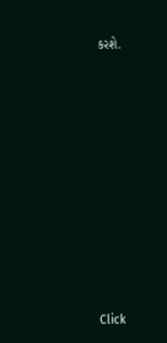કરશે.












Click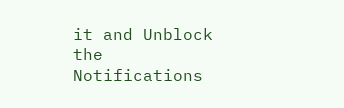it and Unblock the Notifications